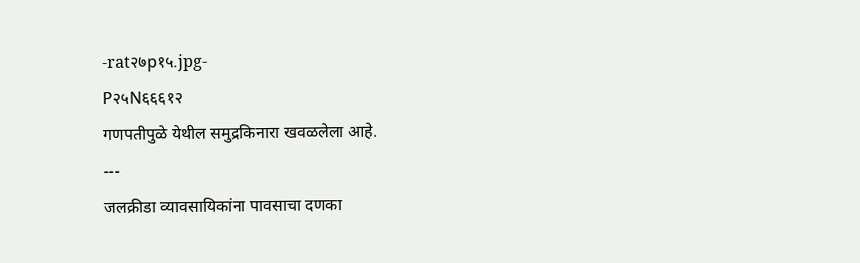-rat२७p१५.jpg-
P२५N६६६१२
गणपतीपुळे येथील समुद्रकिनारा खवळलेला आहे.
---
जलक्रीडा व्यावसायिकांना पावसाचा दणका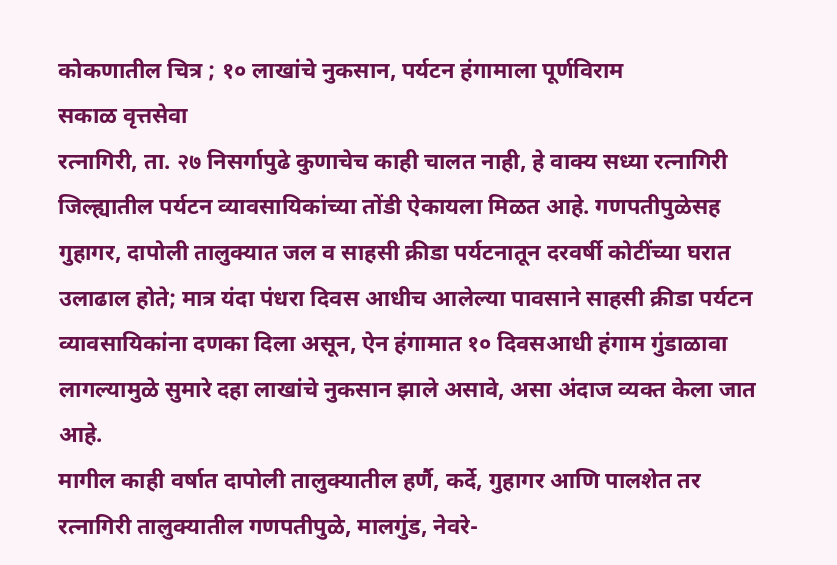कोकणातील चित्र ; १० लाखांचे नुकसान, पर्यटन हंगामाला पूर्णविराम
सकाळ वृत्तसेवा
रत्नागिरी, ता. २७ निसर्गापुढे कुणाचेच काही चालत नाही, हे वाक्य सध्या रत्नागिरी जिल्ह्यातील पर्यटन व्यावसायिकांच्या तोंडी ऐकायला मिळत आहे. गणपतीपुळेसह गुहागर, दापोली तालुक्यात जल व साहसी क्रीडा पर्यटनातून दरवर्षी कोटींच्या घरात उलाढाल होते; मात्र यंदा पंधरा दिवस आधीच आलेल्या पावसाने साहसी क्रीडा पर्यटन व्यावसायिकांना दणका दिला असून, ऐन हंगामात १० दिवसआधी हंगाम गुंडाळावा लागल्यामुळे सुमारे दहा लाखांचे नुकसान झाले असावे, असा अंदाज व्यक्त केला जात आहे.
मागील काही वर्षात दापोली तालुक्यातील हर्णै, कर्दे, गुहागर आणि पालशेत तर रत्नागिरी तालुक्यातील गणपतीपुळे, मालगुंड, नेवरे-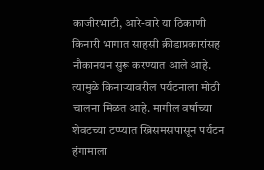काजीरभाटी, आरे-वारे या ठिकाणी किनारी भागात साहसी क्रीडाप्रकारांसह नौकानयन सुरू करण्यात आले आहे. त्यामुळे किनाऱ्यावरील पर्यटनाला मोठी चालना मिळत आहे. मागील वर्षाच्या शेवटच्या टप्प्यात ख्रिसमसपासून पर्यटन हंगामाला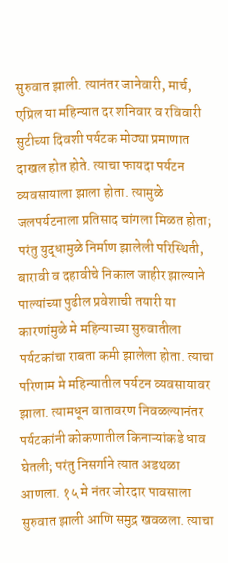सुरुवात झाली. त्यानंतर जानेवारी, मार्च, एप्रिल या महिन्यात दर शनिवार व रविवारी सुटीच्या दिवशी पर्यटक मोठ्या प्रमाणात दाखल होत होते. त्याचा फायदा पर्यटन व्यवसायाला झाला होता. त्यामुळे जलपर्यटनाला प्रतिसाद चांगला मिळत होता; परंतु युद्धामुळे निर्माण झालेली परिस्थिती, बारावी व दहावीचे निकाल जाहीर झाल्याने पाल्यांच्या पुढील प्रवेशाची तयारी या कारणांमुळे मे महिन्याच्या सुरुवातीला पर्यटकांचा राबता कमी झालेला होता. त्याचा परिणाम मे महिन्यातील पर्यटन व्यवसायावर झाला. त्यामधून वातावरण निवळल्यानंतर पर्यटकांनी कोकणातील किनाऱ्यांकडे धाव घेतली; परंतु निसर्गाने त्यात अडथळा आणला. १५ मे नंतर जोरदार पावसाला सुरुवात झाली आणि समुद्र खवळला. त्याचा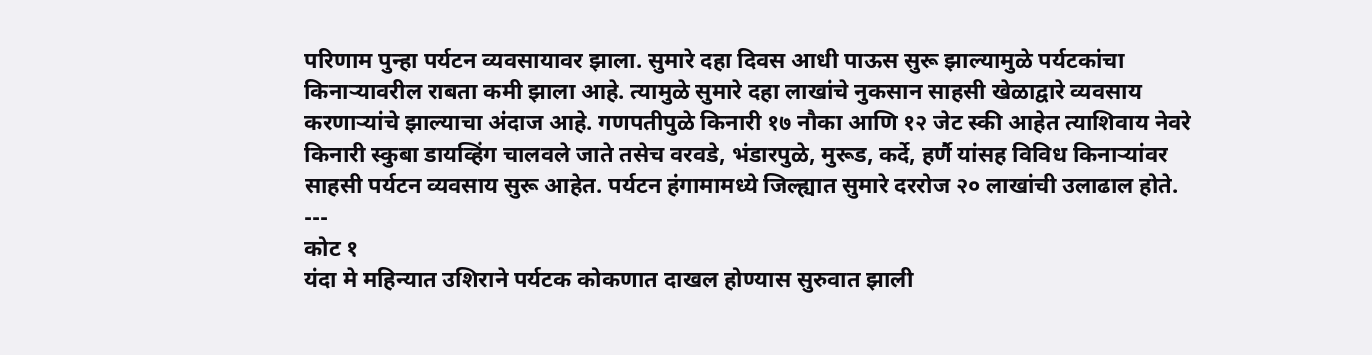परिणाम पुन्हा पर्यटन व्यवसायावर झाला. सुमारे दहा दिवस आधी पाऊस सुरू झाल्यामुळे पर्यटकांचा किनाऱ्यावरील राबता कमी झाला आहे. त्यामुळे सुमारे दहा लाखांचे नुकसान साहसी खेळाद्वारे व्यवसाय करणाऱ्यांचे झाल्याचा अंदाज आहे. गणपतीपुळे किनारी १७ नौका आणि १२ जेट स्की आहेत त्याशिवाय नेवरे किनारी स्कुबा डायव्हिंग चालवले जाते तसेच वरवडे, भंडारपुळे, मुरूड, कर्दे, हर्णै यांसह विविध किनाऱ्यांवर साहसी पर्यटन व्यवसाय सुरू आहेत. पर्यटन हंगामामध्ये जिल्ह्यात सुमारे दररोज २० लाखांची उलाढाल होते.
---
कोट १
यंदा मे महिन्यात उशिराने पर्यटक कोकणात दाखल होण्यास सुरुवात झाली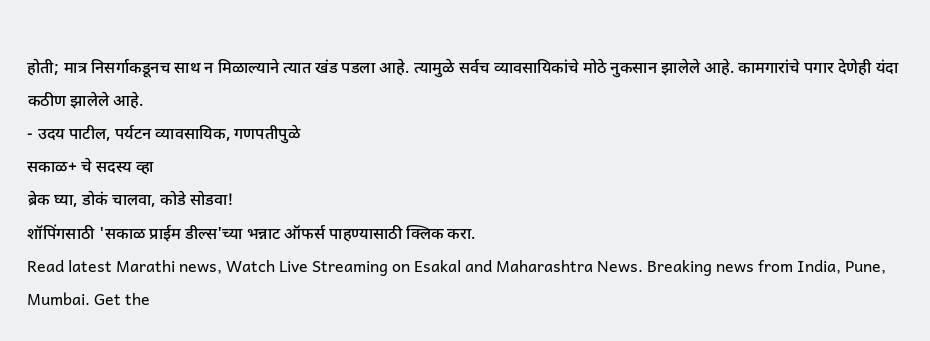होती; मात्र निसर्गाकडूनच साथ न मिळाल्याने त्यात खंड पडला आहे. त्यामुळे सर्वच व्यावसायिकांचे मोठे नुकसान झालेले आहे. कामगारांचे पगार देणेही यंदा कठीण झालेले आहे.
- उदय पाटील, पर्यटन व्यावसायिक, गणपतीपुळे
सकाळ+ चे सदस्य व्हा
ब्रेक घ्या, डोकं चालवा, कोडे सोडवा!
शॉपिंगसाठी 'सकाळ प्राईम डील्स'च्या भन्नाट ऑफर्स पाहण्यासाठी क्लिक करा.
Read latest Marathi news, Watch Live Streaming on Esakal and Maharashtra News. Breaking news from India, Pune, Mumbai. Get the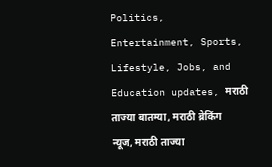Politics, Entertainment, Sports, Lifestyle, Jobs, and Education updates, मराठी ताज्या बातम्या, मराठी ब्रेकिंग न्यूज, मराठी ताज्या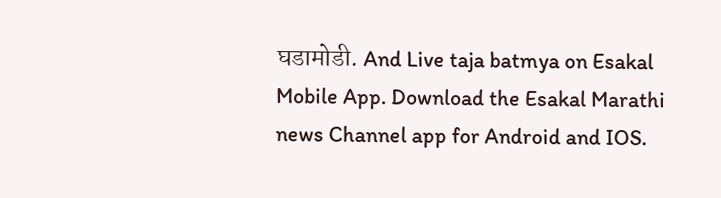घडामोडी. And Live taja batmya on Esakal Mobile App. Download the Esakal Marathi news Channel app for Android and IOS.